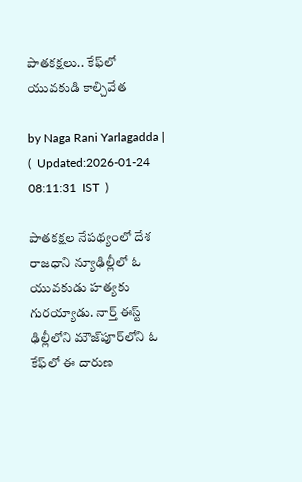పాతకక్షలు.. కేఫ్‌లో యువకుడి కాల్చివేత

by Naga Rani Yarlagadda |   (  Updated:2026-01-24 08:11:31  IST  )

పాతకక్షల నేపథ్యంలో దేశ రాజధాని న్యూఢిల్లీలో ఓ యువకుడు హత్యకు గురయ్యాడు. నార్త్ ఈస్ట్ ఢిల్లీలోని మౌజ్‌పూర్‌లోని ఓ కేఫ్‌లో ఈ దారుణ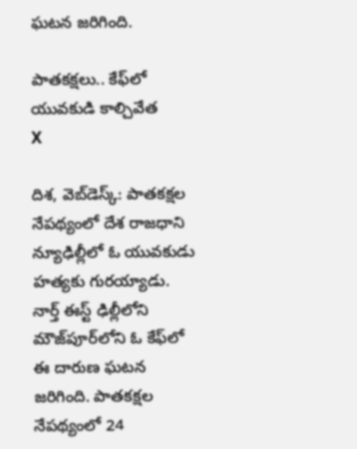ఘటన జరిగింది.

పాతకక్షలు.. కేఫ్‌లో యువకుడి కాల్చివేత
X

దిశ, వెబ్‌డెస్క్: పాతకక్షల నేపథ్యంలో దేశ రాజధాని న్యూఢిల్లీలో ఓ యువకుడు హత్యకు గురయ్యాడు. నార్త్ ఈస్ట్ ఢిల్లీలోని మౌజ్‌పూర్‌లోని ఓ కేఫ్‌లో ఈ దారుణ ఘటన జరిగింది. పాతకక్షల నేపథ్యంలో 24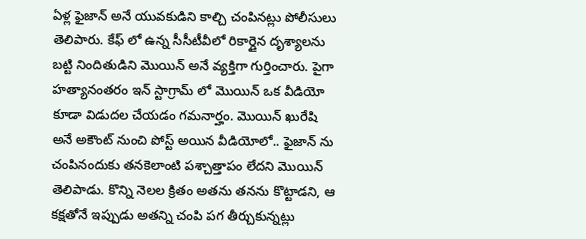ఏళ్ల ఫైజాన్ అనే యువకుడిని కాల్చి చంపినట్లు పోలీసులు తెలిపారు. కేఫ్ లో ఉన్న సీసీటీవీలో రికార్డైన దృశ్యాలను బట్టి నిందితుడిని మొయిన్ అనే వ్యక్తిగా గుర్తించారు. పైగా హత్యానంతరం ఇన్ స్టాగ్రామ్ లో మొయిన్ ఒక వీడియో కూడా విడుదల చేయడం గమనార్హం. మొయిన్ ఖురేషి అనే అకౌంట్ నుంచి పోస్ట్ అయిన వీడియోలో.. ఫైజాన్ ను చంపినందుకు తనకెలాంటి పశ్చాత్తాపం లేదని మొయిన్ తెలిపాడు. కొన్ని నెలల క్రితం అతను తనను కొట్టాడని, ఆ కక్షతోనే ఇప్పుడు అతన్ని చంపి పగ తీర్చుకున్నట్లు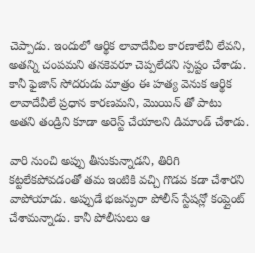చెప్పాడు. ఇందులో ఆర్థిక లావాదేవీల కారణాలేవీ లేవని, అతన్ని చంపమని తనకెవరూ చెప్పలేదని స్పష్టం చేశాడు. కానీ ఫైజాన్ సోదరుడు మాత్రం ఈ హత్య వెనుక ఆర్థిక లావాదేవీలే ప్రధాన కారణమని, మొయిన్ తో పాటు అతని తండ్రిని కూడా అరెస్ట్ చేయాలని డిమాండ్ చేశాడు.

వారి నుంచి అప్పు తీసుకున్నాడని, తిరిగి కట్టలేకపోవడంతో తమ ఇంటికి వచ్చి గొడవ కడా చేశారని వాపోయాడు. అప్పుడే భజన్పురా పోలీస్ స్టేషన్లో కంప్లైంట్ చేశామన్నాడు. కానీ పోలీసులు ఆ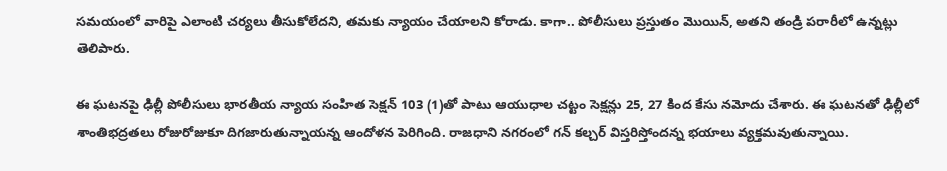సమయంలో వారిపై ఎలాంటి చర్యలు తీసుకోలేదని, తమకు న్యాయం చేయాలని కోరాడు. కాగా.. పోలీసులు ప్రస్తుతం మొయిన్, అతని తండ్రి పరారీలో ఉన్నట్లు తెలిపారు.

ఈ ఘటనపై ఢిల్లీ పోలీసులు భారతీయ న్యాయ సంహిత సెక్షన్ 103 (1)తో పాటు ఆయుధాల చట్టం సెక్షన్లు 25, 27 కింద కేసు నమోదు చేశారు. ఈ ఘటనతో ఢిల్లీలో శాంతిభద్రతలు రోజురోజుకూ దిగజారుతున్నాయన్న ఆందోళన పెరిగింది. రాజధాని నగరంలో గన్ కల్చర్ విస్తరిస్తోందన్న భయాలు వ్యక్తమవుతున్నాయి.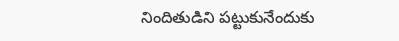నిందితుడిని పట్టుకునేందుకు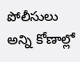పోలీసులు అన్ని కోణాల్లో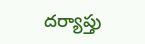దర్యాప్తు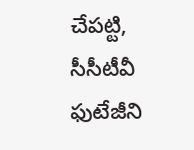చేపట్టి, సీసీటీవీ ఫుటేజీని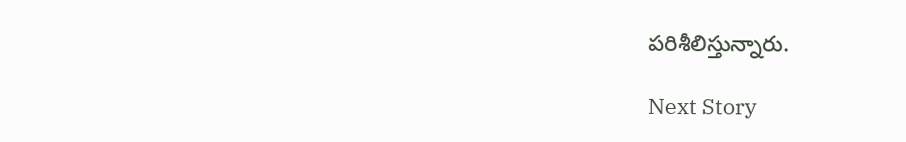పరిశీలిస్తున్నారు.

Next Story